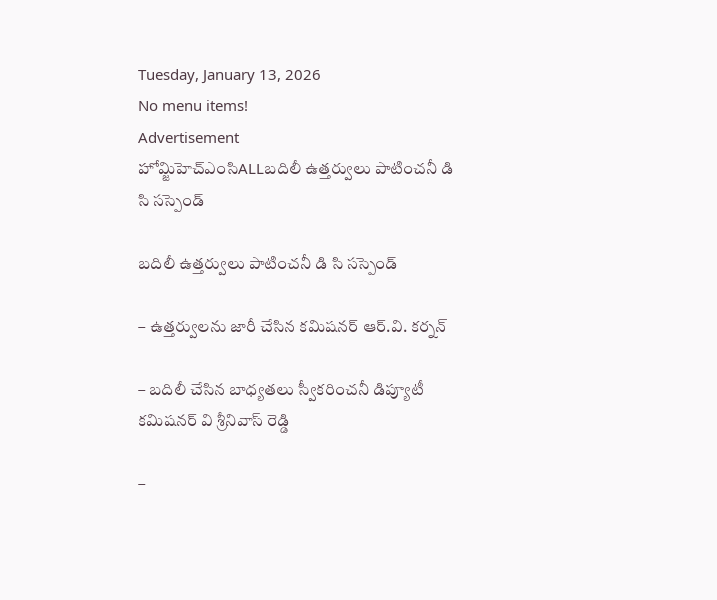Tuesday, January 13, 2026
No menu items!
Advertisement
హోమ్జిహెచ్ఎంసిALLబదిలీ ఉత్తర్వులు పాటించనీ డి సి సస్పెండ్

బదిలీ ఉత్తర్వులు పాటించనీ డి సి సస్పెండ్

– ఉత్తర్వులను జారీ చేసిన కమిషనర్ ఆర్.వి. కర్నన్

– బదిలీ చేసిన బాధ్యతలు స్వీకరించనీ డిప్యూటీ కమిషనర్ వి శ్రీనివాస్ రెడ్డి

–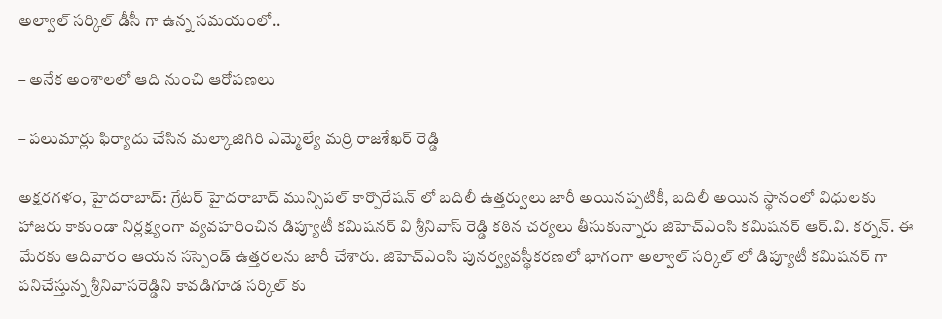అల్వాల్ సర్కిల్ డీసీ గా ఉన్న సమయంలో..

– అనేక అంశాలలో ఆది నుంచి ఆరోపణలు

– పలుమార్లు ఫిర్యాదు చేసిన మల్కాజిగిరి ఎమ్మెల్యే మర్రి రాజశేఖర్ రెడ్డి

అక్షరగళం, హైదరాబాద్: గ్రేటర్ హైదరాబాద్ మున్సిపల్ కార్పొరేషన్ లో బదిలీ ఉత్తర్వులు జారీ అయినప్పటికీ, బదిలీ అయిన స్థానంలో విధులకు హాజరు కాకుండా నిర్లక్ష్యంగా వ్యవహరించిన డిప్యూటీ కమిషనర్ వి శ్రీనివాస్ రెడ్డి కఠిన చర్యలు తీసుకున్నారు జిహెచ్ఎంసి కమిషనర్ ఆర్.వి. కర్నన్. ఈ మేరకు ఆదివారం ఆయన సస్పెండ్ ఉత్తరలను జారీ చేశారు. జిహెచ్ఎంసి పునర్వ్యవస్థీకరణలో భాగంగా అల్వాల్ సర్కిల్ లో డిప్యూటీ కమిషనర్ గా పనిచేస్తున్న శ్రీనివాసరెడ్డిని కావడిగూడ సర్కిల్ కు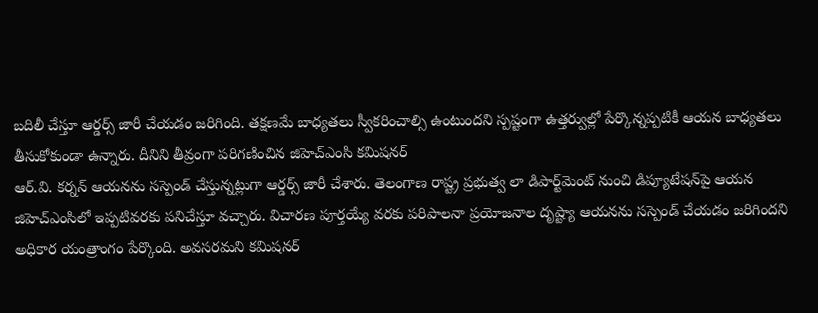బదిలీ చేస్తూ ఆర్డర్స్ జారీ చేయడం జరిగింది. తక్షణమే బాధ్యతలు స్వీకరించాల్సి ఉంటుందని స్పష్టంగా ఉత్తర్వుల్లో పేర్కొన్నప్పటికీ ఆయన బాధ్యతలు తీసుకోకుండా ఉన్నారు. దీనిని తీవ్రంగా పరిగణించిన జిహెచ్ఎంసి కమిషనర్
ఆర్.వి. కర్నన్ ఆయనను సస్పెండ్ చేస్తున్నట్లుగా ఆర్డర్స్ జారీ చేశారు. తెలంగాణ రాష్ట్ర ప్రభుత్వ లా డిపార్ట్‌మెంట్ నుంచి డిప్యూటేషన్‌పై ఆయన జిహెచ్ఎంసిలో ఇప్పటివరకు పనిచేస్తూ వచ్చారు. విచారణ పూర్తయ్యే వరకు పరిపాలనా ప్రయోజనాల దృష్ట్యా ఆయనను సస్పెండ్ చేయడం జరిగిందని అధికార యంత్రాంగం పేర్కొంది. అవసరమని కమిషనర్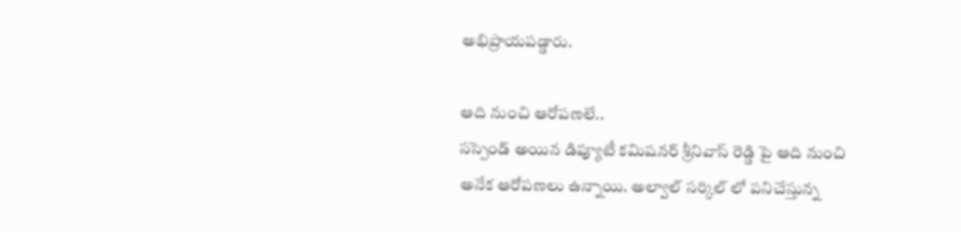అభిప్రాయపడ్డారు.

ఆది నుంచి ఆరోపణలే..
సస్పెండ్ అయిన డిప్యూటీ కమిషనర్ శ్రీనివాస్ రెడ్డి పై ఆది నుంచి అనేక ఆరోపణలు ఉన్నాయి. అల్వాల్ సర్కిల్ లో పనిచేస్తున్న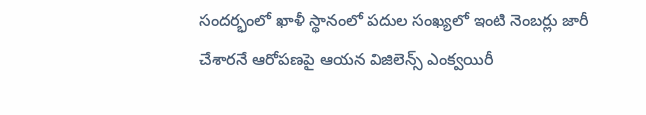సందర్భంలో ఖాళీ స్థానంలో పదుల సంఖ్యలో ఇంటి నెంబర్లు జారీ చేశారనే ఆరోపణపై ఆయన విజిలెన్స్ ఎంక్వయిరీ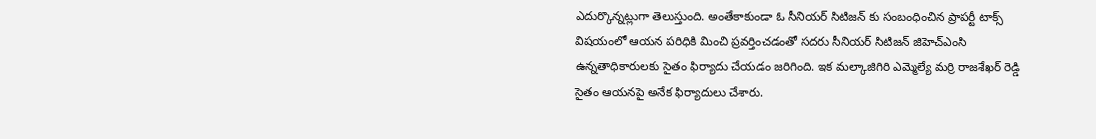ఎదుర్కొన్నట్లుగా తెలుస్తుంది. అంతేకాకుండా ఓ సీనియర్ సిటిజన్ కు సంబంధించిన ప్రాపర్టీ టాక్స్ విషయంలో ఆయన పరిధికి మించి ప్రవర్తించడంతో సదరు సీనియర్ సిటిజన్ జిహెచ్ఎంసి ఉన్నతాధికారులకు సైతం ఫిర్యాదు చేయడం జరిగింది. ఇక మల్కాజిగిరి ఎమ్మెల్యే మర్రి రాజశేఖర్ రెడ్డి సైతం ఆయనపై అనేక ఫిర్యాదులు చేశారు.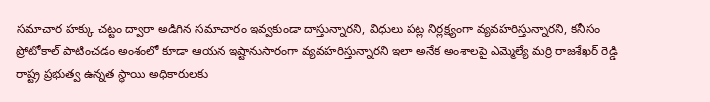సమాచార హక్కు చట్టం ద్వారా అడిగిన సమాచారం ఇవ్వకుండా దాస్తున్నారని, విధులు పట్ల నిర్లక్ష్యంగా వ్యవహరిస్తున్నారని, కనీసం ప్రోటోకాల్ పాటించడం అంశంలో కూడా ఆయన ఇష్టానుసారంగా వ్యవహరిస్తున్నారని ఇలా అనేక అంశాలపై ఎమ్మెల్యే మర్రి రాజశేఖర్ రెడ్డి రాష్ట్ర ప్రభుత్వ ఉన్నత స్థాయి అధికారులకు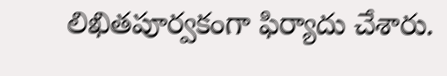లిఖితపూర్వకంగా ఫిర్యాదు చేశారు.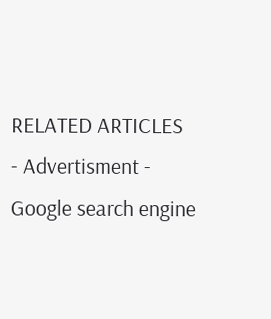RELATED ARTICLES
- Advertisment -
Google search engine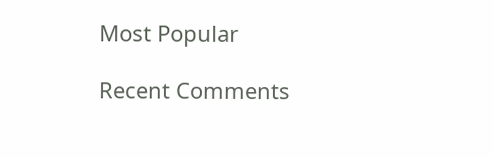Most Popular

Recent Comments